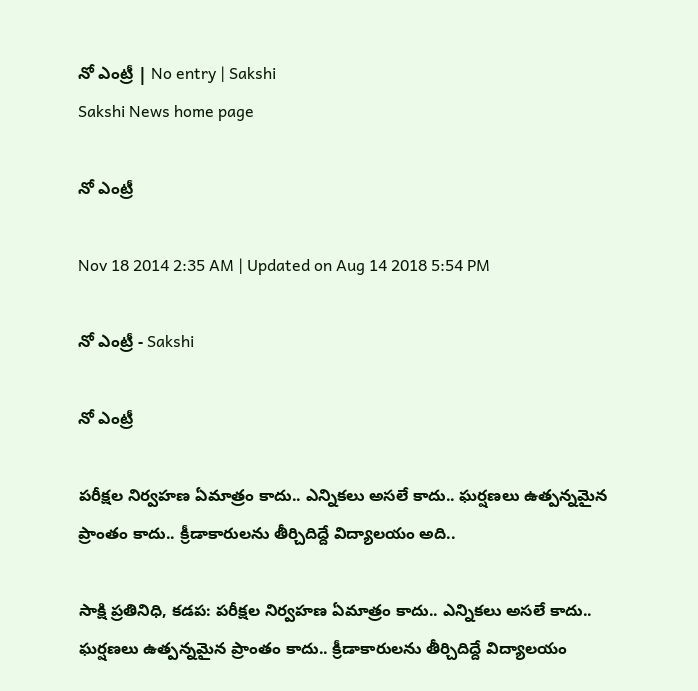నో ఎంట్రీ | No entry | Sakshi
Sakshi News home page

నో ఎంట్రీ

Nov 18 2014 2:35 AM | Updated on Aug 14 2018 5:54 PM

నో ఎంట్రీ - Sakshi

నో ఎంట్రీ

పరీక్షల నిర్వహణ ఏమాత్రం కాదు.. ఎన్నికలు అసలే కాదు.. ఘర్షణలు ఉత్పన్నమైన ప్రాంతం కాదు.. క్రీడాకారులను తీర్చిదిద్దే విద్యాలయం అది..

సాక్షి ప్రతినిధి, కడప: పరీక్షల నిర్వహణ ఏమాత్రం కాదు.. ఎన్నికలు అసలే కాదు.. ఘర్షణలు ఉత్పన్నమైన ప్రాంతం కాదు.. క్రీడాకారులను తీర్చిదిద్దే విద్యాలయం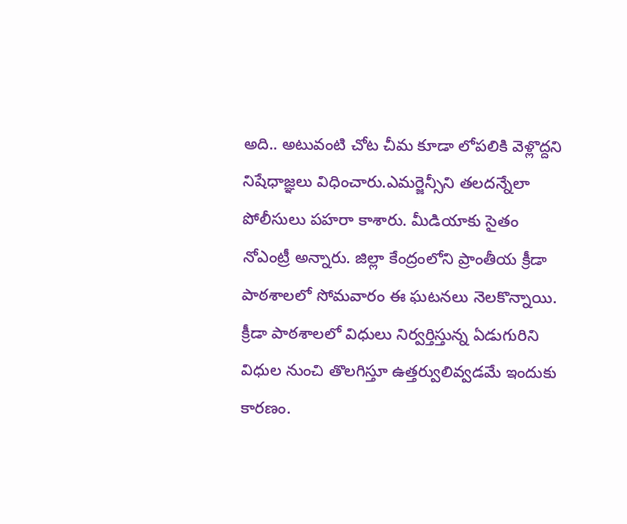అది.. అటువంటి చోట చీమ కూడా లోపలికి వెళ్లొద్దని నిషేధాజ్ఞలు విధించారు.ఎమర్జెన్సీని తలదన్నేలా పోలీసులు పహరా కాశారు. మీడియాకు సైతం నోఎంట్రీ అన్నారు. జిల్లా కేంద్రంలోని ప్రాంతీయ క్రీడా పాఠశాలలో సోమవారం ఈ ఘటనలు నెలకొన్నాయి. క్రీడా పాఠశాలలో విధులు నిర్వర్తిస్తున్న ఏడుగురిని విధుల నుంచి తొలగిస్తూ ఉత్తర్వులివ్వడమే ఇందుకు కారణం.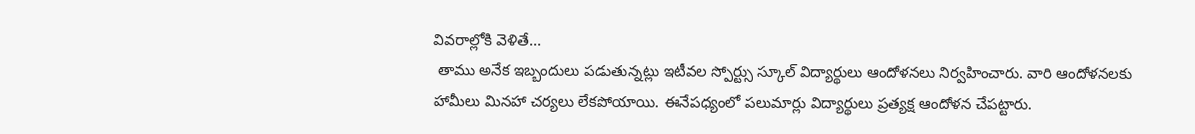వివరాల్లోకి వెళితే...
 తాము అనేక ఇబ్బందులు పడుతున్నట్లు ఇటీవల స్పోర్ట్సు స్కూల్ విద్యార్థులు ఆందోళనలు నిర్వహించారు. వారి ఆందోళనలకు హామీలు మినహా చర్యలు లేకపోయాయి. ఈనేపధ్యంలో పలుమార్లు విద్యార్థులు ప్రత్యక్ష ఆందోళన చేపట్టారు.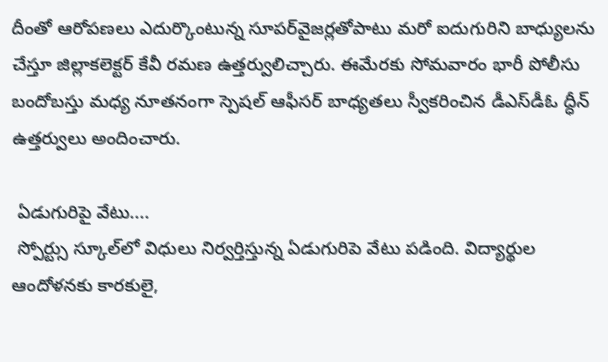దీంతో ఆరోపణలు ఎదుర్కొంటున్న సూపర్‌వైజర్లతోపాటు మరో ఐదుగురిని బాధ్యులను చేస్తూ జిల్లాకలెక్టర్ కేవీ రమణ ఉత్తర్వులిచ్చారు. ఈమేరకు సోమవారం భారీ పోలీసు బందోబస్తు మధ్య నూతనంగా స్పెషల్ ఆఫీసర్ బాధ్యతలు స్వీకరించిన డీఎస్‌డీఓ ద్ధీన్ ఉత్తర్వులు అందించారు.

 ఏడుగురిపై వేటు....
 స్పోర్ట్సు స్కూల్‌లో విధులు నిర్వర్తిస్తున్న ఏడుగురిపె వేటు పడింది. విద్యార్థుల ఆందోళనకు కారకులై,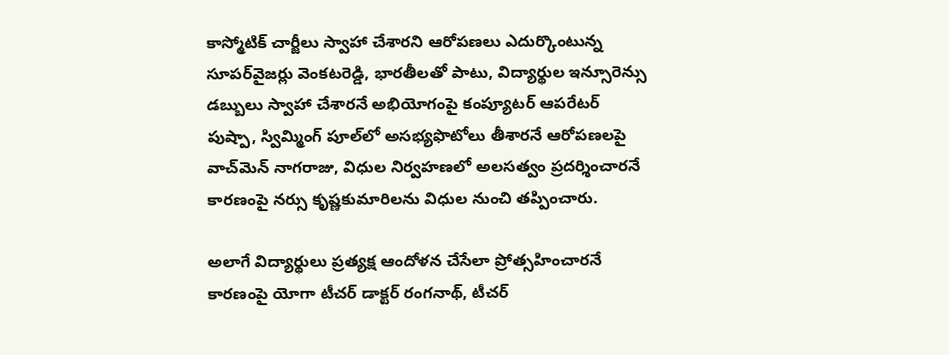కాస్మోటిక్ చార్జీలు స్వాహా చేశారని ఆరోపణలు ఎదుర్కొంటున్న సూపర్‌వైజర్లు వెంకటరెడ్డి, భారతీలతో పాటు, విద్యార్థుల ఇన్సూరెన్సు డబ్బులు స్వాహా చేశారనే అభియోగంపై కంప్యూటర్ ఆపరేటర్ పుష్పా, స్విమ్మింగ్ పూల్‌లో అసభ్యఫొటోలు తీశారనే ఆరోపణలపై వాచ్‌మెన్ నాగరాజు, విధుల నిర్వహణలో అలసత్వం ప్రదర్శించారనే కారణంపై నర్సు కృష్ణకుమారిలను విధుల నుంచి తప్పించారు.

అలాగే విద్యార్థులు ప్రత్యక్ష ఆందోళన చేసేలా ప్రోత్సహించారనే కారణంపై యోగా టీచర్ డాక్టర్ రంగనాథ్, టీచర్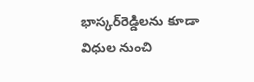భాస్కర్‌రెడ్డిలను కూడా  విధుల నుంచి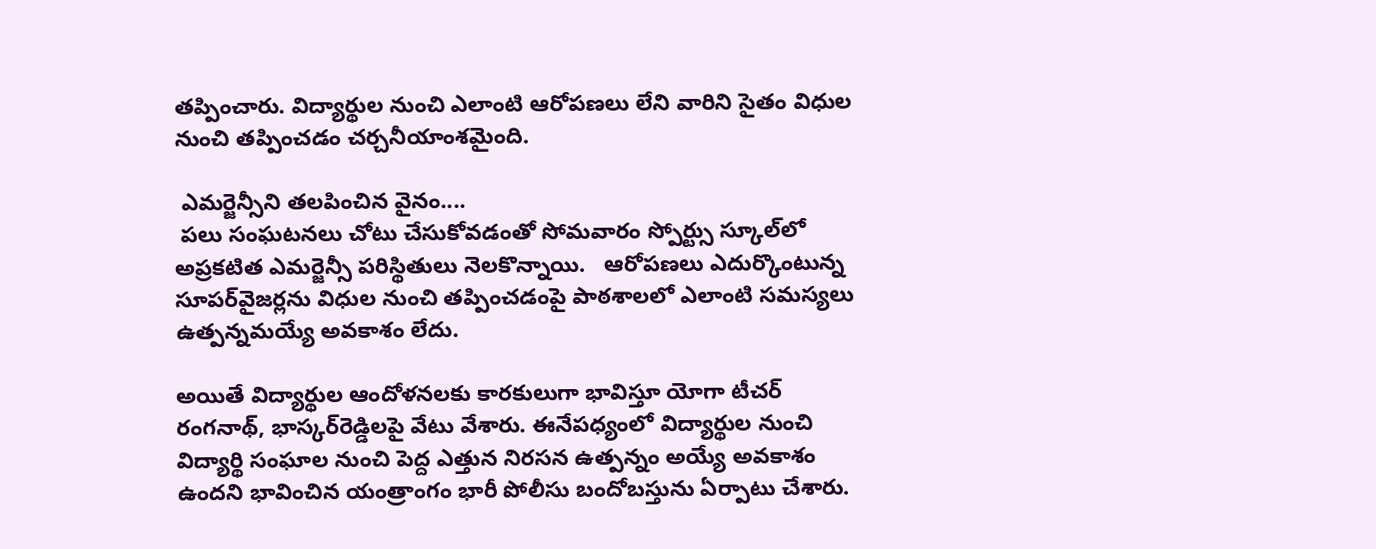తప్పించారు. విద్యార్థుల నుంచి ఎలాంటి ఆరోపణలు లేని వారిని సైతం విధుల నుంచి తప్పించడం చర్చనీయాంశమైంది.

 ఎమర్జెన్సీని తలపించిన వైనం....
 పలు సంఘటనలు చోటు చేసుకోవడంతో సోమవారం స్పోర్ట్సు స్కూల్‌లో అప్రకటిత ఎమర్జెన్సీ పరిస్థితులు నెలకొన్నాయి.   ఆరోపణలు ఎదుర్కొంటున్న సూపర్‌వైజర్లను విధుల నుంచి తప్పించడంపై పాఠశాలలో ఎలాంటి సమస్యలు ఉత్పన్నమయ్యే అవకాశం లేదు.

అయితే విద్యార్థుల ఆందోళనలకు కారకులుగా భావిస్తూ యోగా టీచర్ రంగనాథ్, భాస్కర్‌రెడ్డిలపై వేటు వేశారు. ఈనేపధ్యంలో విద్యార్థుల నుంచి విద్యార్థి సంఘాల నుంచి పెద్ద ఎత్తున నిరసన ఉత్పన్నం అయ్యే అవకాశం ఉందని భావించిన యంత్రాంగం భారీ పోలీసు బందోబస్తును ఏర్పాటు చేశారు.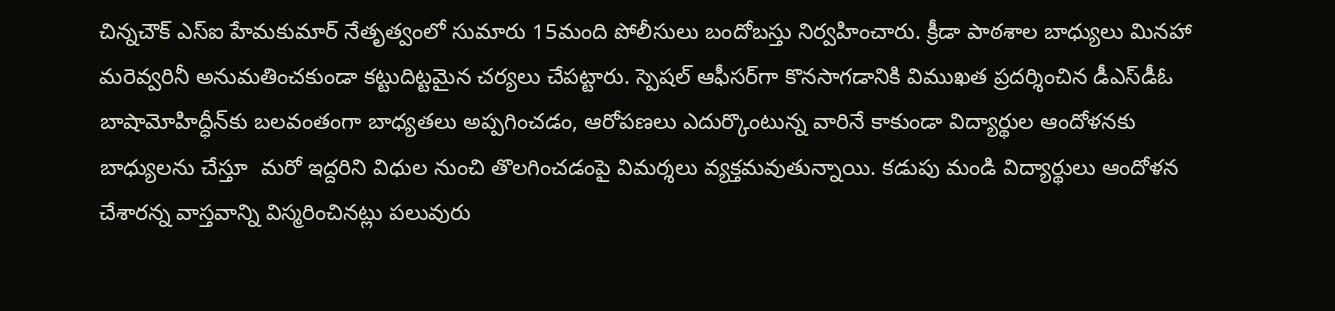చిన్నచౌక్ ఎస్‌ఐ హేమకుమార్ నేతృత్వంలో సుమారు 15మంది పోలీసులు బందోబస్తు నిర్వహించారు. క్రీడా పాఠశాల బాధ్యులు మినహా మరెవ్వరినీ అనుమతించకుండా కట్టుదిట్టమైన చర్యలు చేపట్టారు. స్పెషల్ ఆఫీసర్‌గా కొనసాగడానికి విముఖత ప్రదర్శించిన డీఎస్‌డీఓ బాషామోహిద్ధీన్‌కు బలవంతంగా బాధ్యతలు అప్పగించడం, ఆరోపణలు ఎదుర్కొంటున్న వారినే కాకుండా విద్యార్థుల ఆందోళనకు బాధ్యులను చేస్తూ  మరో ఇద్దరిని విధుల నుంచి తొలగించడంపై విమర్శలు వ్యక్తమవుతున్నాయి. కడుపు మండి విద్యార్థులు ఆందోళన చేశారన్న వాస్తవాన్ని విస్మరించినట్లు పలువురు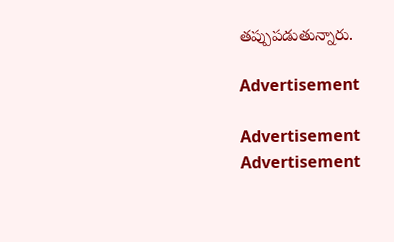తప్పుపడుతున్నారు.

Advertisement

Advertisement
Advertisement